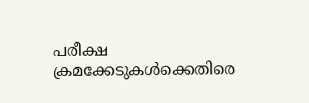പരീക്ഷ ക്രമക്കേടുകൾക്കെതിരെ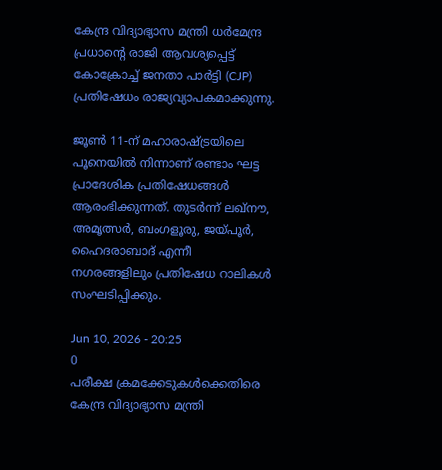കേന്ദ്ര വിദ്യാഭ്യാസ മന്ത്രി ധർമേന്ദ്ര പ്രധാന്റെ രാജി ആവശ്യപ്പെട്ട് കോക്രോച്ച് ജനതാ പാർട്ടി (CJP) പ്രതിഷേധം രാജ്യവ്യാപകമാക്കുന്നു.

ജൂൺ 11-ന് മഹാരാഷ്ട്രയിലെ പൂനെയിൽ നിന്നാണ് രണ്ടാം ഘട്ട പ്രാദേശിക പ്രതിഷേധങ്ങൾ ആരംഭിക്കുന്നത്. തുടർന്ന് ലഖ്‌നൗ, അമൃത്സർ, ബംഗളൂരു, ജയ്പൂർ, ഹൈദരാബാദ് എന്നീ നഗരങ്ങളിലും പ്രതിഷേധ റാലികൾ സംഘടിപ്പിക്കും.

Jun 10, 2026 - 20:25
0
പരീക്ഷ ക്രമക്കേടുകൾക്കെതിരെ കേന്ദ്ര വിദ്യാഭ്യാസ മന്ത്രി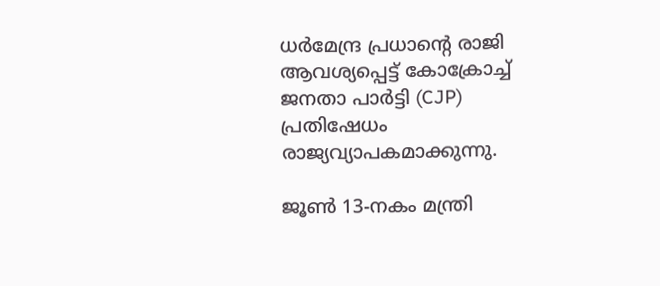ധർമേന്ദ്ര പ്രധാന്റെ രാജി ആവശ്യപ്പെട്ട് കോക്രോച്ച് ജനതാ പാർട്ടി (CJP) പ്രതിഷേധം രാജ്യവ്യാപകമാക്കുന്നു.

ജൂൺ 13-നകം മന്ത്രി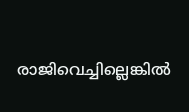രാജിവെച്ചില്ലെങ്കിൽ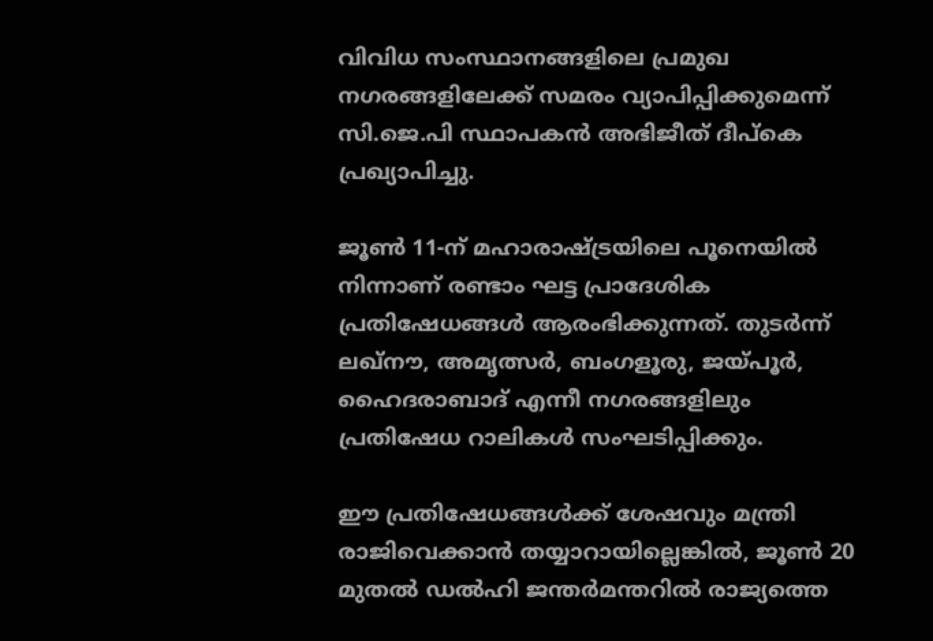വിവിധ സംസ്ഥാനങ്ങളിലെ പ്രമുഖ നഗരങ്ങളിലേക്ക് സമരം വ്യാപിപ്പിക്കുമെന്ന് സി.ജെ.പി സ്ഥാപകൻ അഭിജീത് ദീപ്‌കെ പ്രഖ്യാപിച്ചു.

ജൂൺ 11-ന് മഹാരാഷ്ട്രയിലെ പൂനെയിൽ നിന്നാണ് രണ്ടാം ഘട്ട പ്രാദേശിക പ്രതിഷേധങ്ങൾ ആരംഭിക്കുന്നത്. തുടർന്ന് ലഖ്‌നൗ, അമൃത്സർ, ബംഗളൂരു, ജയ്പൂർ, ഹൈദരാബാദ് എന്നീ നഗരങ്ങളിലും പ്രതിഷേധ റാലികൾ സംഘടിപ്പിക്കും.

ഈ പ്രതിഷേധങ്ങൾക്ക് ശേഷവും മന്ത്രി രാജിവെക്കാൻ തയ്യാറായില്ലെങ്കിൽ, ജൂൺ 20 മുതൽ ഡൽഹി ജന്തർമന്തറിൽ രാജ്യത്തെ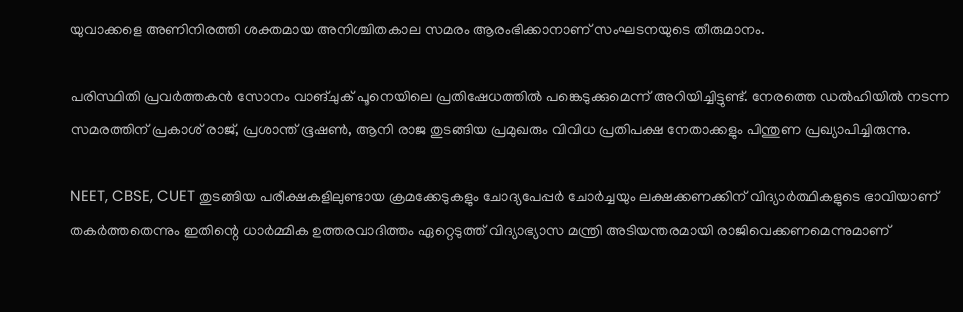യുവാക്കളെ അണിനിരത്തി ശക്തമായ അനിശ്ചിതകാല സമരം ആരംഭിക്കാനാണ് സംഘടനയുടെ തീരുമാനം.

പരിസ്ഥിതി പ്രവർത്തകൻ സോനം വാങ്ചുക് പൂനെയിലെ പ്രതിഷേധത്തിൽ പങ്കെടുക്കുമെന്ന് അറിയിച്ചിട്ടുണ്ട്. നേരത്തെ ഡൽഹിയിൽ നടന്ന സമരത്തിന് പ്രകാശ് രാജ്, പ്രശാന്ത് ഭൂഷൺ, ആനി രാജ തുടങ്ങിയ പ്രമുഖരും വിവിധ പ്രതിപക്ഷ നേതാക്കളും പിന്തുണ പ്രഖ്യാപിച്ചിരുന്നു.

NEET, CBSE, CUET തുടങ്ങിയ പരീക്ഷകളിലുണ്ടായ ക്രമക്കേടുകളും ചോദ്യപേപ്പർ ചോർച്ചയും ലക്ഷക്കണക്കിന് വിദ്യാർത്ഥികളുടെ ഭാവിയാണ് തകർത്തതെന്നും ഇതിന്റെ ധാർമ്മിക ഉത്തരവാദിത്തം ഏറ്റെടുത്ത് വിദ്യാഭ്യാസ മന്ത്രി അടിയന്തരമായി രാജിവെക്കണമെന്നുമാണ്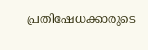പ്രതിഷേധക്കാരുടെ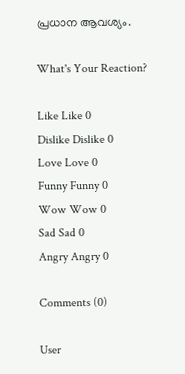പ്രധാന ആവശ്യം.

What's Your Reaction?

Like Like 0
Dislike Dislike 0
Love Love 0
Funny Funny 0
Wow Wow 0
Sad Sad 0
Angry Angry 0

Comments (0)

User